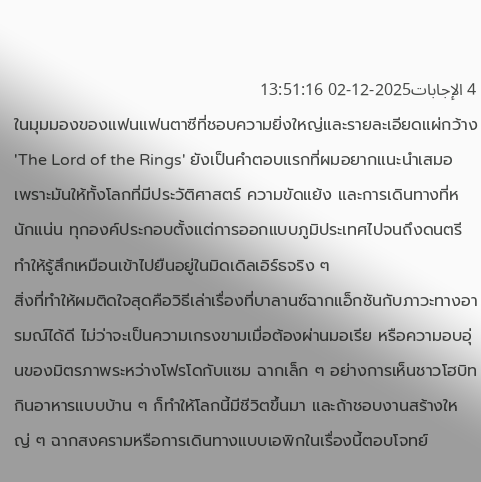4 الإجابات2025-12-02 13:51:16
ในมุมมองของแฟนแฟนตาซีที่ชอบความยิ่งใหญ่และรายละเอียดแผ่กว้าง 'The Lord of the Rings' ยังเป็นคำตอบแรกที่ผมอยากแนะนำเสมอ เพราะมันให้ทั้งโลกที่มีประวัติศาสตร์ ความขัดแย้ง และการเดินทางที่หนักแน่น ทุกองค์ประกอบตั้งแต่การออกแบบภูมิประเทศไปจนถึงดนตรีทำให้รู้สึกเหมือนเข้าไปยืนอยู่ในมิดเดิลเอิร์ธจริง ๆ
สิ่งที่ทำให้ผมติดใจสุดคือวิธีเล่าเรื่องที่บาลานซ์ฉากแอ็กชันกับภาวะทางอารมณ์ได้ดี ไม่ว่าจะเป็นความเกรงขามเมื่อต้องผ่านมอเรีย หรือความอบอุ่นของมิตรภาพระหว่างโฟรโดกับแซม ฉากเล็ก ๆ อย่างการเห็นชาวโฮบิทกินอาหารแบบบ้าน ๆ ก็ทำให้โลกนี้มีชีวิตขึ้นมา และถ้าชอบงานสร้างใหญ่ ๆ ฉากสงครามหรือการเดินทางแบบเอพิกในเรื่องนี้ตอบโจทย์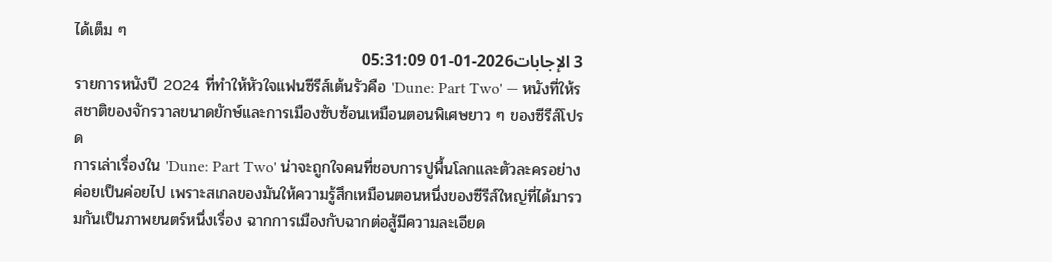ได้เต็ม ๆ
3 الإجابات2026-01-01 05:31:09
รายการหนังปี 2024 ที่ทำให้หัวใจแฟนซีรีส์เต้นรัวคือ 'Dune: Part Two' — หนังที่ให้รสชาติของจักรวาลขนาดยักษ์และการเมืองซับซ้อนเหมือนตอนพิเศษยาว ๆ ของซีรีส์โปรด
การเล่าเรื่องใน 'Dune: Part Two' น่าจะถูกใจคนที่ชอบการปูพื้นโลกและตัวละครอย่างค่อยเป็นค่อยไป เพราะสเกลของมันให้ความรู้สึกเหมือนตอนหนึ่งของซีรีส์ใหญ่ที่ได้มารวมกันเป็นภาพยนตร์หนึ่งเรื่อง ฉากการเมืองกับฉากต่อสู้มีความละเอียด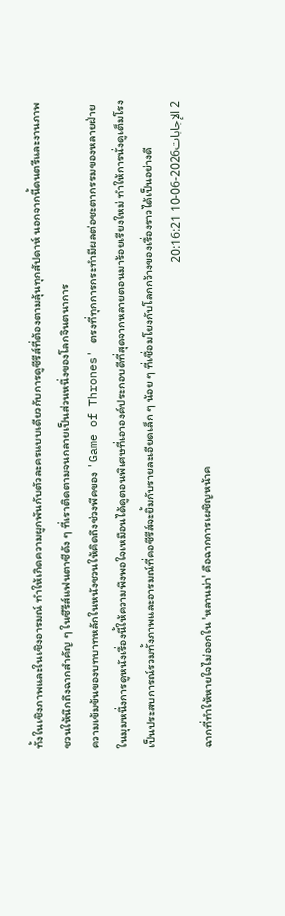ทั้งในเชิงภาพและในเชิงอารมณ์ ทำให้เกิดความผูกพันกับตัวละครแบบเดียวกับการดูซีรีส์ที่ต้องตามลุ้นทุกสัปดาห์ นอกจากนี้ดนตรีและงานภาพชวนให้นึกถึงฉากสำคัญ ๆ ในซีรีส์แฟนตาซีดัง ๆ ที่เราติดตามจนกลายเป็นส่วนหนึ่งของโลกจินตนาการ
ความเข้มข้นของบทบาทหลักในหนังชวนให้คิดถึงช่วงพีคของ 'Game of Thrones' ตรงที่ทุกการกระทำมีผลต่อชะตากรรมของหลายฝ่าย ในมุมหนึ่งการดูหนังเรื่องนี้ให้ความพึงพอใจเหมือนได้ดูตอนพิเศษที่เอาองค์ประกอบดีที่สุดจากหลายตอนมาร้อยเรียงใหม่ ทำให้การนั่งดูเต็มโรงเป็นประสบการณ์รวมทั้งภาพและอารมณ์ที่คอซีรีส์จะยิ้มกับรายละเอียดเล็ก ๆ น้อย ๆ ที่เชื่อมโยงกับโลกกว้างของเรื่องราวได้เป็นอย่างดี
2 الإجابات2026-06-10 20:16:21
ฉากที่ทำให้หายใจไม่ออกใน 'หลานม่า' คือฉากการเผชิญหน้าค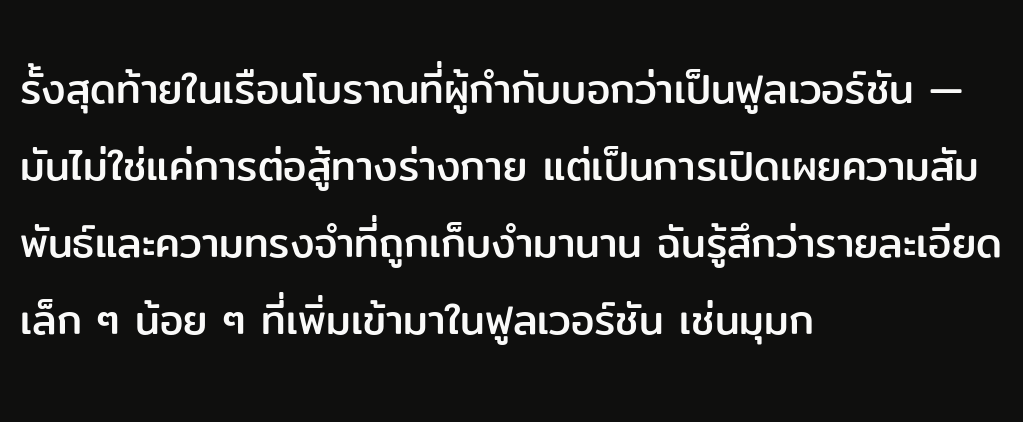รั้งสุดท้ายในเรือนโบราณที่ผู้กำกับบอกว่าเป็นฟูลเวอร์ชัน — มันไม่ใช่แค่การต่อสู้ทางร่างกาย แต่เป็นการเปิดเผยความสัมพันธ์และความทรงจำที่ถูกเก็บงำมานาน ฉันรู้สึกว่ารายละเอียดเล็ก ๆ น้อย ๆ ที่เพิ่มเข้ามาในฟูลเวอร์ชัน เช่นมุมก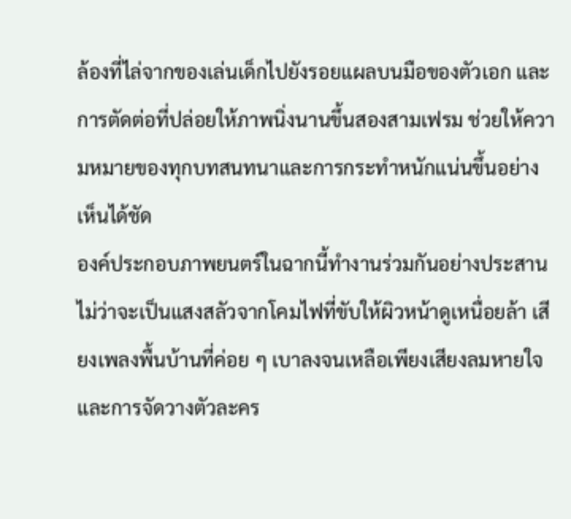ล้องที่ไล่จากของเล่นเด็กไปยังรอยแผลบนมือของตัวเอก และการตัดต่อที่ปล่อยให้ภาพนิ่งนานขึ้นสองสามเฟรม ช่วยให้ความหมายของทุกบทสนทนาและการกระทำหนักแน่นขึ้นอย่างเห็นได้ชัด
องค์ประกอบภาพยนตร์ในฉากนี้ทำงานร่วมกันอย่างประสาน ไม่ว่าจะเป็นแสงสลัวจากโคมไฟที่ขับให้ผิวหน้าดูเหนื่อยล้า เสียงเพลงพื้นบ้านที่ค่อย ๆ เบาลงจนเหลือเพียงเสียงลมหายใจ และการจัดวางตัวละคร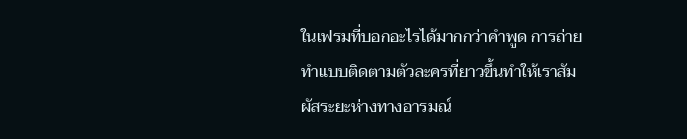ในเฟรมที่บอกอะไรได้มากกว่าคำพูด การถ่ายทำแบบติดตามตัวละครที่ยาวขึ้นทำให้เราสัมผัสระยะห่างทางอารมณ์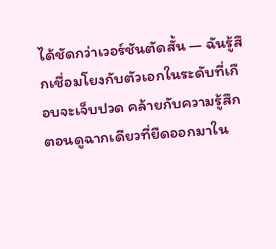ได้ชัดกว่าเวอร์ชันตัดสั้น — ฉันรู้สึกเชื่อมโยงกับตัวเอกในระดับที่เกือบจะเจ็บปวด คล้ายกับความรู้สึกตอนดูฉากเดียวที่ยืดออกมาใน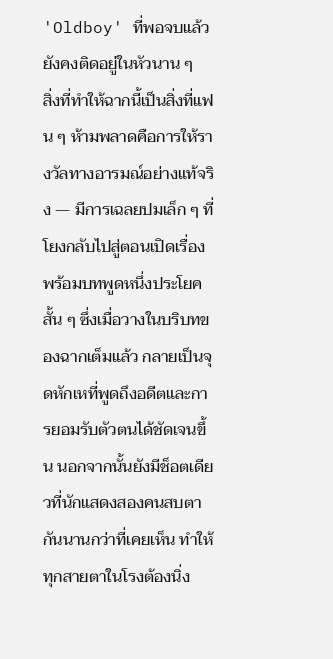'Oldboy' ที่พอจบแล้วยังคงติดอยู่ในหัวนาน ๆ
สิ่งที่ทำให้ฉากนี้เป็นสิ่งที่แฟน ๆ ห้ามพลาดคือการให้รางวัลทางอารมณ์อย่างแท้จริง — มีการเฉลยปมเล็ก ๆ ที่โยงกลับไปสู่ตอนเปิดเรื่อง พร้อมบทพูดหนึ่งประโยคสั้น ๆ ซึ่งเมื่อวางในบริบทของฉากเต็มแล้ว กลายเป็นจุดหักเหที่พูดถึงอดีตและการยอมรับตัวตนได้ชัดเจนขึ้น นอกจากนั้นยังมีช็อตเดียวที่นักแสดงสองคนสบตากันนานกว่าที่เคยเห็น ทำให้ทุกสายตาในโรงต้องนิ่ง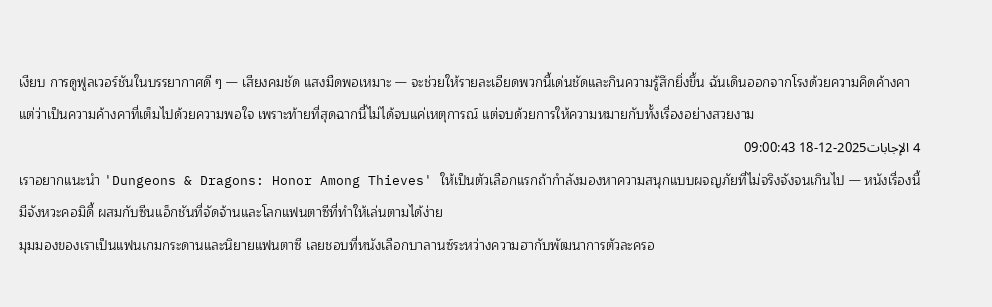เงียบ การดูฟูลเวอร์ชันในบรรยากาศดี ๆ — เสียงคมชัด แสงมืดพอเหมาะ — จะช่วยให้รายละเอียดพวกนี้เด่นชัดและกินความรู้สึกยิ่งขึ้น ฉันเดินออกจากโรงด้วยความคิดค้างคา แต่ว่าเป็นความค้างคาที่เต็มไปด้วยความพอใจ เพราะท้ายที่สุดฉากนี้ไม่ได้จบแค่เหตุการณ์ แต่จบด้วยการให้ความหมายกับทั้งเรื่องอย่างสวยงาม
4 الإجابات2025-12-18 09:00:43
เราอยากแนะนำ 'Dungeons & Dragons: Honor Among Thieves' ให้เป็นตัวเลือกแรกถ้ากำลังมองหาความสนุกแบบผจญภัยที่ไม่จริงจังจนเกินไป — หนังเรื่องนี้มีจังหวะคอมิดี้ ผสมกับซีนแอ็กชันที่จัดจ้านและโลกแฟนตาซีที่ทำให้เล่นตามได้ง่าย
มุมมองของเราเป็นแฟนเกมกระดานและนิยายแฟนตาซี เลยชอบที่หนังเลือกบาลานซ์ระหว่างความฮากับพัฒนาการตัวละครอ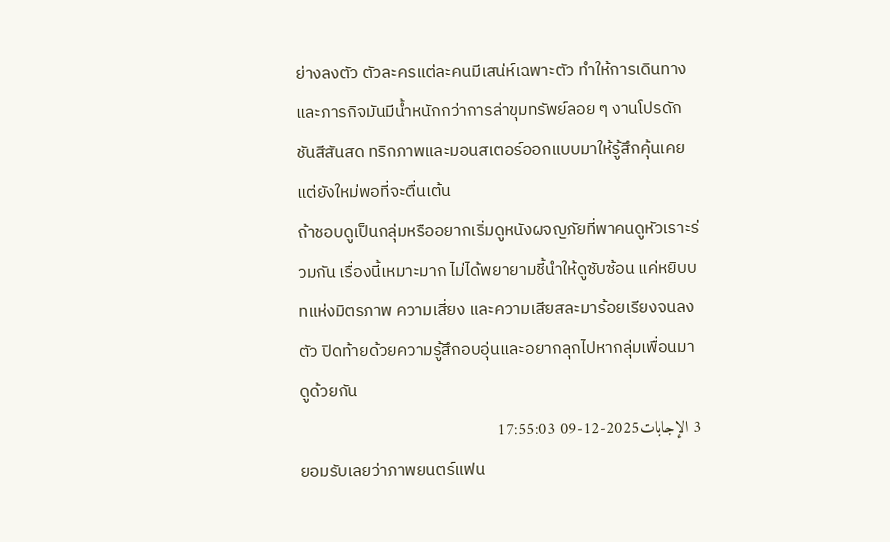ย่างลงตัว ตัวละครแต่ละคนมีเสน่ห์เฉพาะตัว ทำให้การเดินทางและภารกิจมันมีน้ำหนักกว่าการล่าขุมทรัพย์ลอย ๆ งานโปรดักชันสีสันสด ทริกภาพและมอนสเตอร์ออกแบบมาให้รู้สึกคุ้นเคยแต่ยังใหม่พอที่จะตื่นเต้น
ถ้าชอบดูเป็นกลุ่มหรืออยากเริ่มดูหนังผจญภัยที่พาคนดูหัวเราะร่วมกัน เรื่องนี้เหมาะมาก ไม่ได้พยายามชี้นำให้ดูซับซ้อน แค่หยิบบทแห่งมิตรภาพ ความเสี่ยง และความเสียสละมาร้อยเรียงจนลงตัว ปิดท้ายด้วยความรู้สึกอบอุ่นและอยากลุกไปหากลุ่มเพื่อนมาดูด้วยกัน
3 الإجابات2025-12-09 17:55:03
ยอมรับเลยว่าภาพยนตร์แฟน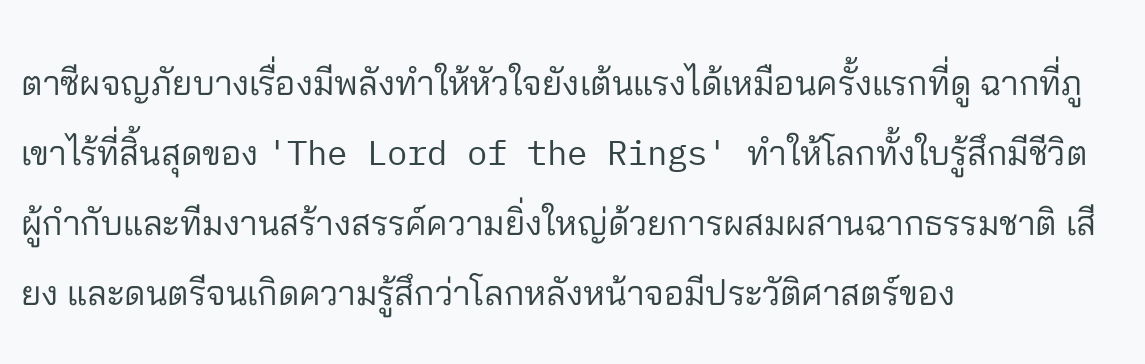ตาซีผจญภัยบางเรื่องมีพลังทำให้หัวใจยังเต้นแรงได้เหมือนครั้งแรกที่ดู ฉากที่ภูเขาไร้ที่สิ้นสุดของ 'The Lord of the Rings' ทำให้โลกทั้งใบรู้สึกมีชีวิต ผู้กำกับและทีมงานสร้างสรรค์ความยิ่งใหญ่ด้วยการผสมผสานฉากธรรมชาติ เสียง และดนตรีจนเกิดความรู้สึกว่าโลกหลังหน้าจอมีประวัติศาสตร์ของ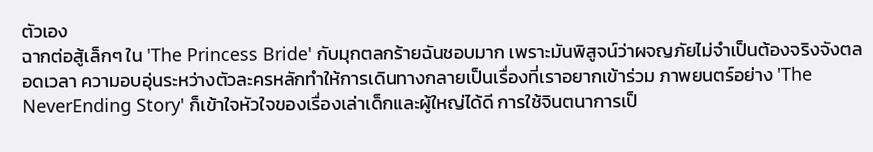ตัวเอง
ฉากต่อสู้เล็กๆ ใน 'The Princess Bride' กับมุกตลกร้ายฉันชอบมาก เพราะมันพิสูจน์ว่าผจญภัยไม่จำเป็นต้องจริงจังตลอดเวลา ความอบอุ่นระหว่างตัวละครหลักทำให้การเดินทางกลายเป็นเรื่องที่เราอยากเข้าร่วม ภาพยนตร์อย่าง 'The NeverEnding Story' ก็เข้าใจหัวใจของเรื่องเล่าเด็กและผู้ใหญ่ได้ดี การใช้จินตนาการเป็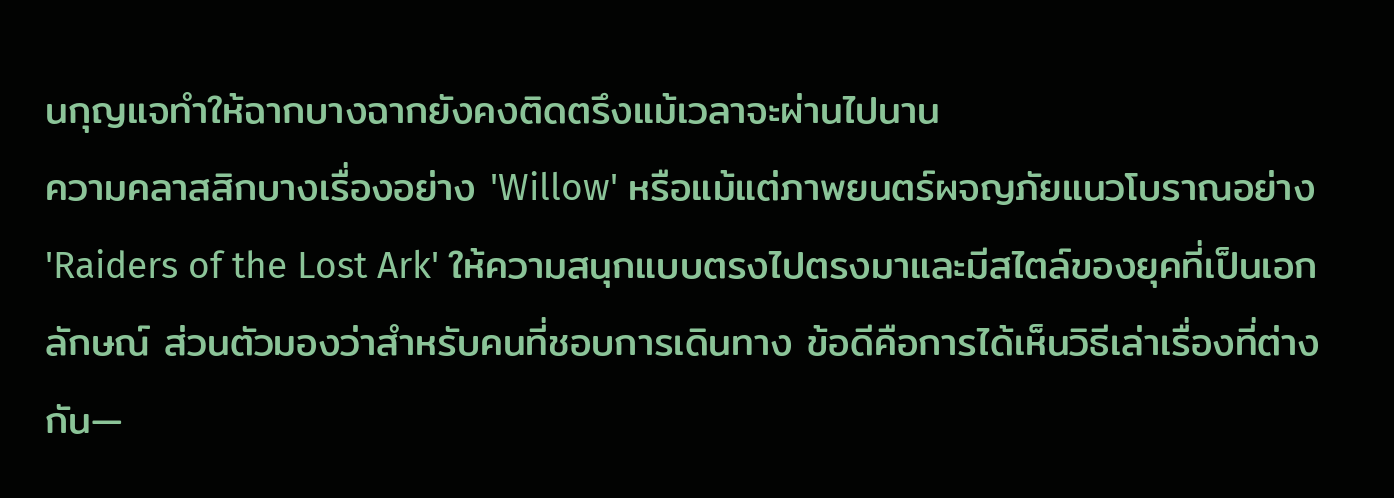นกุญแจทำให้ฉากบางฉากยังคงติดตรึงแม้เวลาจะผ่านไปนาน
ความคลาสสิกบางเรื่องอย่าง 'Willow' หรือแม้แต่ภาพยนตร์ผจญภัยแนวโบราณอย่าง 'Raiders of the Lost Ark' ให้ความสนุกแบบตรงไปตรงมาและมีสไตล์ของยุคที่เป็นเอกลักษณ์ ส่วนตัวมองว่าสำหรับคนที่ชอบการเดินทาง ข้อดีคือการได้เห็นวิธีเล่าเรื่องที่ต่างกัน—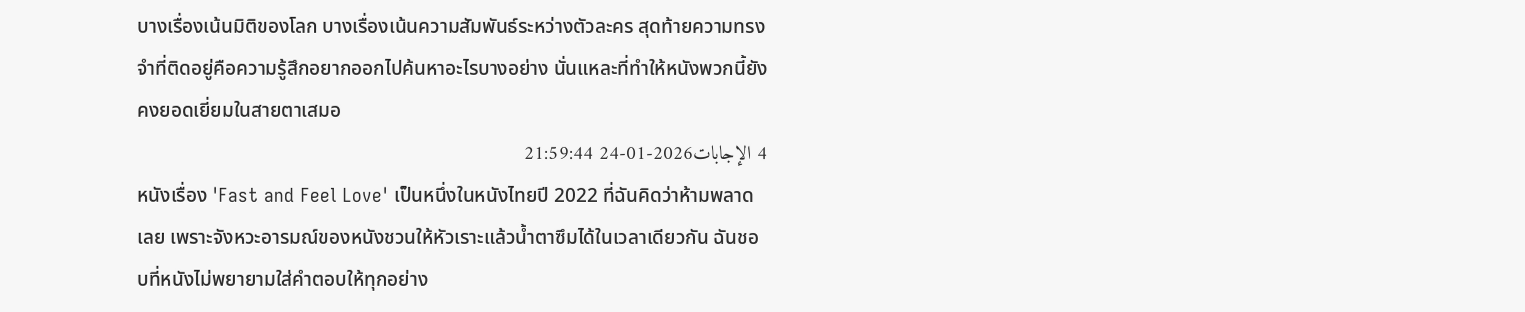บางเรื่องเน้นมิติของโลก บางเรื่องเน้นความสัมพันธ์ระหว่างตัวละคร สุดท้ายความทรงจำที่ติดอยู่คือความรู้สึกอยากออกไปค้นหาอะไรบางอย่าง นั่นแหละที่ทำให้หนังพวกนี้ยังคงยอดเยี่ยมในสายตาเสมอ
4 الإجابات2026-01-24 21:59:44
หนังเรื่อง 'Fast and Feel Love' เป็นหนึ่งในหนังไทยปี 2022 ที่ฉันคิดว่าห้ามพลาดเลย เพราะจังหวะอารมณ์ของหนังชวนให้หัวเราะแล้วน้ำตาซึมได้ในเวลาเดียวกัน ฉันชอบที่หนังไม่พยายามใส่คำตอบให้ทุกอย่าง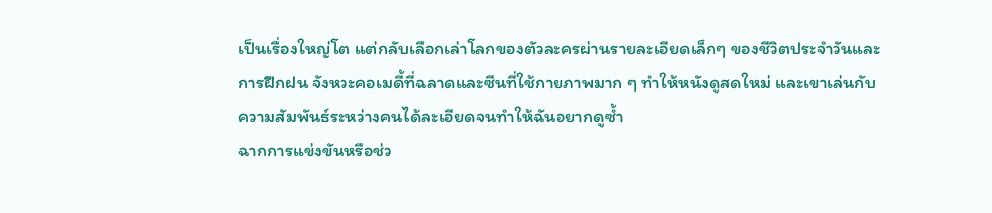เป็นเรื่องใหญ่โต แต่กลับเลือกเล่าโลกของตัวละครผ่านรายละเอียดเล็กๆ ของชีวิตประจำวันและการฝึกฝน จังหวะคอเมดี้ที่ฉลาดและซีนที่ใช้กายภาพมาก ๆ ทำให้หนังดูสดใหม่ และเขาเล่นกับความสัมพันธ์ระหว่างคนได้ละเอียดจนทำให้ฉันอยากดูซ้ำ
ฉากการแข่งขันหรือช่ว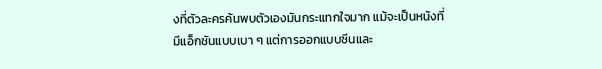งที่ตัวละครค้นพบตัวเองมันกระแทกใจมาก แม้จะเป็นหนังที่มีแอ็กชันแบบเบา ๆ แต่การออกแบบซีนและ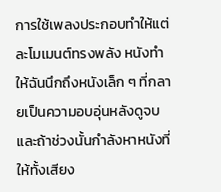การใช้เพลงประกอบทำให้แต่ละโมเมนต์ทรงพลัง หนังทำให้ฉันนึกถึงหนังเล็ก ๆ ที่กลายเป็นความอบอุ่นหลังดูจบ และถ้าช่วงนั้นกำลังหาหนังที่ให้ทั้งเสียง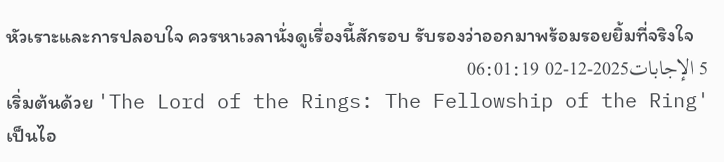หัวเราะและการปลอบใจ ควรหาเวลานั่งดูเรื่องนี้สักรอบ รับรองว่าออกมาพร้อมรอยยิ้มที่จริงใจ
5 الإجابات2025-12-02 06:01:19
เริ่มต้นด้วย 'The Lord of the Rings: The Fellowship of the Ring' เป็นไอ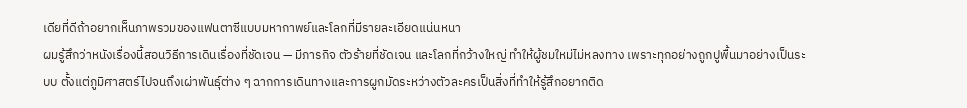เดียที่ดีถ้าอยากเห็นภาพรวมของแฟนตาซีแบบมหากาพย์และโลกที่มีรายละเอียดแน่นหนา
ผมรู้สึกว่าหนังเรื่องนี้สอนวิธีการเดินเรื่องที่ชัดเจน — มีภารกิจ ตัวร้ายที่ชัดเจน และโลกที่กว้างใหญ่ ทำให้ผู้ชมใหม่ไม่หลงทาง เพราะทุกอย่างถูกปูพื้นมาอย่างเป็นระบบ ตั้งแต่ภูมิศาสตร์ไปจนถึงเผ่าพันธุ์ต่าง ๆ ฉากการเดินทางและการผูกมัดระหว่างตัวละครเป็นสิ่งที่ทำให้รู้สึกอยากติด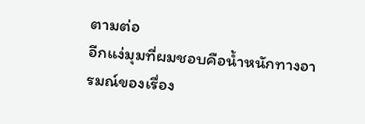ตามต่อ
อีกแง่มุมที่ผมชอบคือน้ำหนักทางอารมณ์ของเรื่อง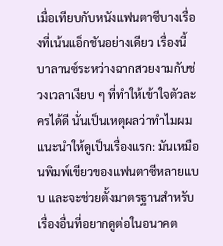เมื่อเทียบกับหนังแฟนตาซีบางเรื่องที่เน้นแอ็กชันอย่างเดียว เรื่องนี้บาลานซ์ระหว่างฉากสวยงามกับช่วงเวลาเงียบ ๆ ที่ทำให้เข้าใจตัวละครได้ดี นั่นเป็นเหตุผลว่าทำไมผมแนะนำให้ดูเป็นเรื่องแรก: มันเหมือนพิมพ์เขียวของแฟนตาซีหลายแบบ และจะช่วยตั้งมาตรฐานสำหรับเรื่องอื่นที่อยากดูต่อในอนาคต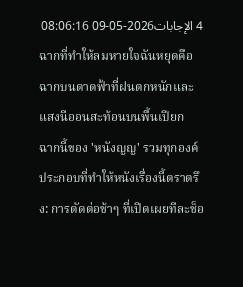4 الإجابات2026-05-09 08:06:16
ฉากที่ทำให้ลมหายใจฉันหยุดคือฉากบนดาดฟ้าที่ฝนตกหนักและแสงนีออนสะท้อนบนพื้นเปียก
ฉากนี้ของ 'หนังญญ' รวมทุกองค์ประกอบที่ทำให้หนังเรื่องนี้ตราตรึง: การตัดต่อช้าๆ ที่เปิดเผยทีละช็อ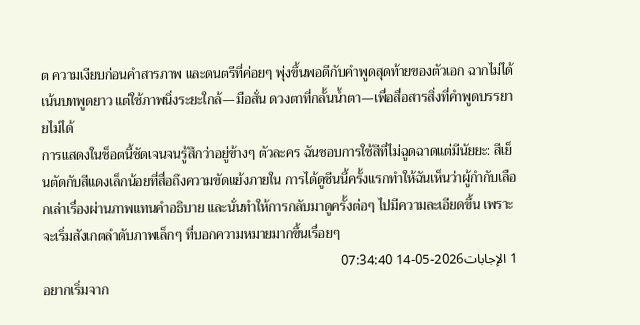ต ความเงียบก่อนคำสารภาพ และดนตรีที่ค่อยๆ พุ่งขึ้นพอดีกับคำพูดสุดท้ายของตัวเอก ฉากไม่ได้เน้นบทพูดยาว แต่ใช้ภาพนิ่งระยะใกล้—มือสั่น ดวงตาที่กลั้นน้ำตา—เพื่อสื่อสารสิ่งที่คำพูดบรรยายไม่ได้
การแสดงในช็อตนี้ชัดเจนจนรู้สึกว่าอยู่ข้างๆ ตัวละคร ฉันชอบการใช้สีที่ไม่ฉูดฉาดแต่มีนัยยะ: สีเย็นตัดกับสีแดงเล็กน้อยที่สื่อถึงความขัดแย้งภายใน การได้ดูซีนนี้ครั้งแรกทำให้ฉันเห็นว่าผู้กำกับเลือกเล่าเรื่องผ่านภาพแทนคำอธิบาย และนั่นทำให้การกลับมาดูครั้งต่อๆ ไปมีความละเอียดขึ้น เพราะจะเริ่มสังเกตลำดับภาพเล็กๆ ที่บอกความหมายมากขึ้นเรื่อยๆ
1 الإجابات2026-05-14 07:34:40
อยากเริ่มจาก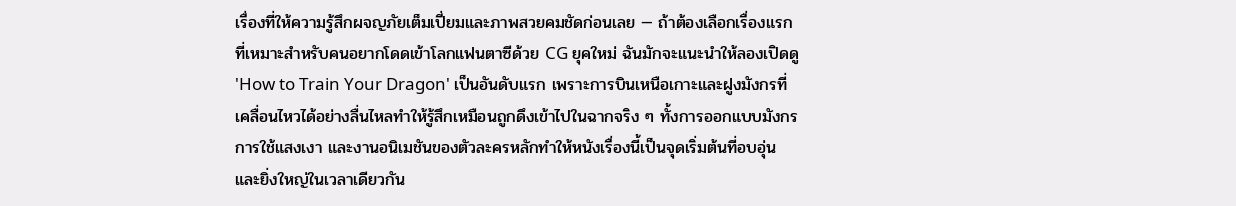เรื่องที่ให้ความรู้สึกผจญภัยเต็มเปี่ยมและภาพสวยคมชัดก่อนเลย — ถ้าต้องเลือกเรื่องแรกที่เหมาะสำหรับคนอยากโดดเข้าโลกแฟนตาซีด้วย CG ยุคใหม่ ฉันมักจะแนะนำให้ลองเปิดดู 'How to Train Your Dragon' เป็นอันดับแรก เพราะการบินเหนือเกาะและฝูงมังกรที่เคลื่อนไหวได้อย่างลื่นไหลทำให้รู้สึกเหมือนถูกดึงเข้าไปในฉากจริง ๆ ทั้งการออกแบบมังกร การใช้แสงเงา และงานอนิเมชันของตัวละครหลักทำให้หนังเรื่องนี้เป็นจุดเริ่มต้นที่อบอุ่นและยิ่งใหญ่ในเวลาเดียวกัน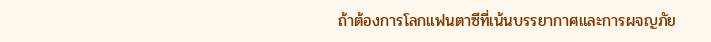ถ้าต้องการโลกแฟนตาซีที่เน้นบรรยากาศและการผจญภัย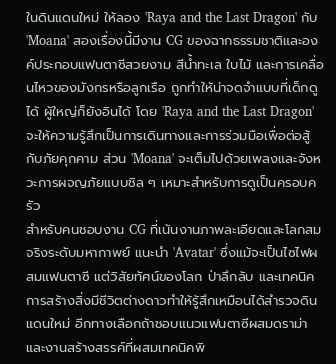ในดินแดนใหม่ ให้ลอง 'Raya and the Last Dragon' กับ 'Moana' สองเรื่องนี้มีงาน CG ของฉากธรรมชาติและองค์ประกอบแฟนตาซีสวยงาม สีน้ำทะเล ใบไม้ และการเคลื่อนไหวของมังกรหรือลูกเรือ ถูกทำให้น่าจดจำแบบที่เด็กดูได้ ผู้ใหญ่ก็ยังอินได้ โดย 'Raya and the Last Dragon' จะให้ความรู้สึกเป็นการเดินทางและการร่วมมือเพื่อต่อสู้กับภัยคุกคาม ส่วน 'Moana' จะเต็มไปด้วยเพลงและจังหวะการผจญภัยแบบชิล ๆ เหมาะสำหรับการดูเป็นครอบครัว
สำหรับคนชอบงาน CG ที่เน้นงานภาพละเอียดและโลกสมจริงระดับมหากาพย์ แนะนำ 'Avatar' ซึ่งแม้จะเป็นไซไฟผสมแฟนตาซี แต่วิสัยทัศน์ของโลก ป่าลึกลับ และเทคนิคการสร้างสิ่งมีชีวิตต่างดาวทำให้รู้สึกเหมือนได้สำรวจดินแดนใหม่ อีกทางเลือกถ้าชอบแนวแฟนตาซีผสมดราม่าและงานสร้างสรรค์ที่ผสมเทคนิคพิ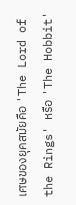เศษของยุคสมัยคือ 'The Lord of the Rings' หรือ 'The Hobbit'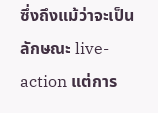ซึ่งถึงแม้ว่าจะเป็นลักษณะ live-action แต่การ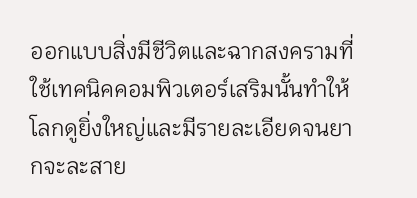ออกแบบสิ่งมีชีวิตและฉากสงครามที่ใช้เทคนิคคอมพิวเตอร์เสริมนั้นทำให้โลกดูยิ่งใหญ่และมีรายละเอียดจนยากจะละสาย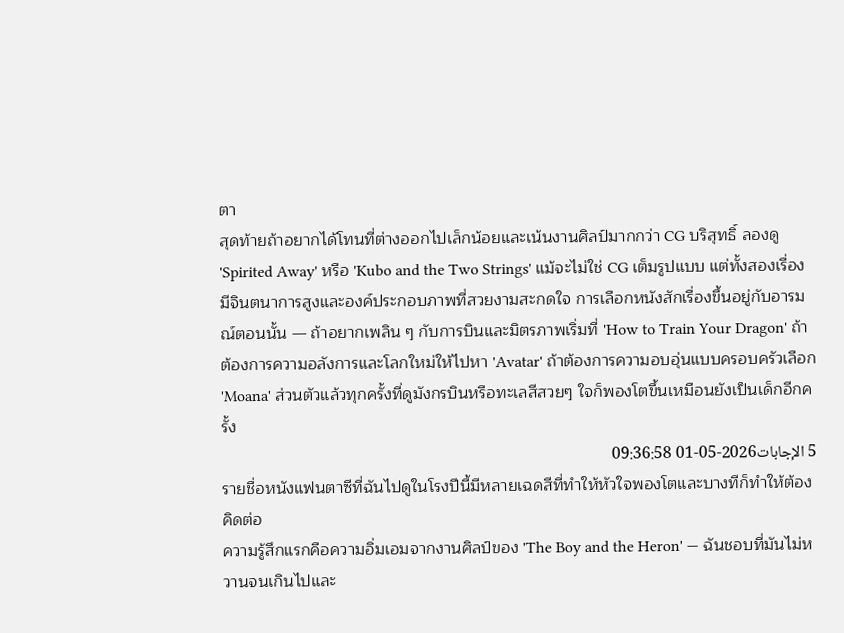ตา
สุดท้ายถ้าอยากได้โทนที่ต่างออกไปเล็กน้อยและเน้นงานศิลป์มากกว่า CG บริสุทธิ์ ลองดู 'Spirited Away' หรือ 'Kubo and the Two Strings' แม้จะไม่ใช่ CG เต็มรูปแบบ แต่ทั้งสองเรื่องมีจินตนาการสูงและองค์ประกอบภาพที่สวยงามสะกดใจ การเลือกหนังสักเรื่องขึ้นอยู่กับอารมณ์ตอนนั้น — ถ้าอยากเพลิน ๆ กับการบินและมิตรภาพเริ่มที่ 'How to Train Your Dragon' ถ้าต้องการความอลังการและโลกใหม่ให้ไปหา 'Avatar' ถ้าต้องการความอบอุ่นแบบครอบครัวเลือก 'Moana' ส่วนตัวแล้วทุกครั้งที่ดูมังกรบินหรือทะเลสีสวยๆ ใจก็พองโตขึ้นเหมือนยังเป็นเด็กอีกครั้ง
5 الإجابات2026-05-01 09:36:58
รายชื่อหนังแฟนตาซีที่ฉันไปดูในโรงปีนี้มีหลายเฉดสีที่ทำให้หัวใจพองโตและบางทีก็ทำให้ต้องคิดต่อ
ความรู้สึกแรกคือความอิ่มเอมจากงานศิลป์ของ 'The Boy and the Heron' — ฉันชอบที่มันไม่หวานจนเกินไปและ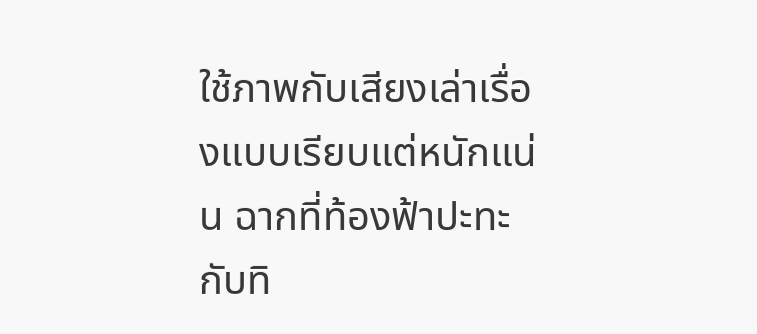ใช้ภาพกับเสียงเล่าเรื่องแบบเรียบแต่หนักแน่น ฉากที่ท้องฟ้าปะทะกับทิ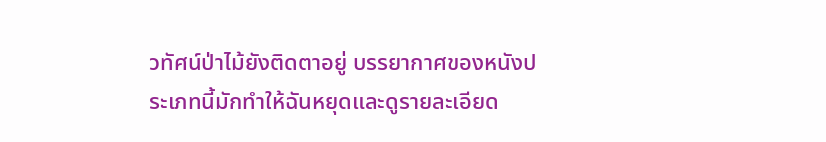วทัศน์ป่าไม้ยังติดตาอยู่ บรรยากาศของหนังประเภทนี้มักทำให้ฉันหยุดและดูรายละเอียด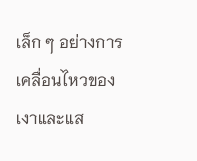เล็ก ๆ อย่างการเคลื่อนไหวของเงาและแส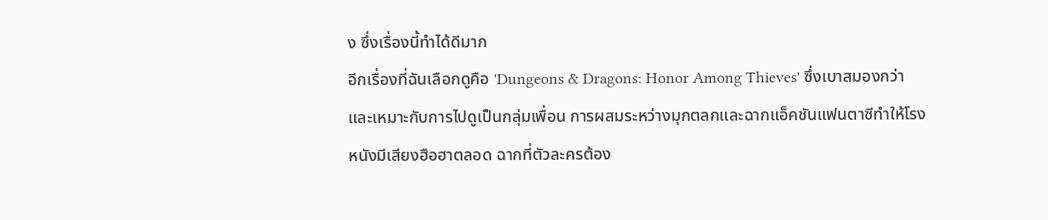ง ซึ่งเรื่องนี้ทำได้ดีมาก
อีกเรื่องที่ฉันเลือกดูคือ 'Dungeons & Dragons: Honor Among Thieves' ซึ่งเบาสมองกว่าและเหมาะกับการไปดูเป็นกลุ่มเพื่อน การผสมระหว่างมุกตลกและฉากแอ็คชันแฟนตาซีทำให้โรงหนังมีเสียงฮือฮาตลอด ฉากที่ตัวละครต้อง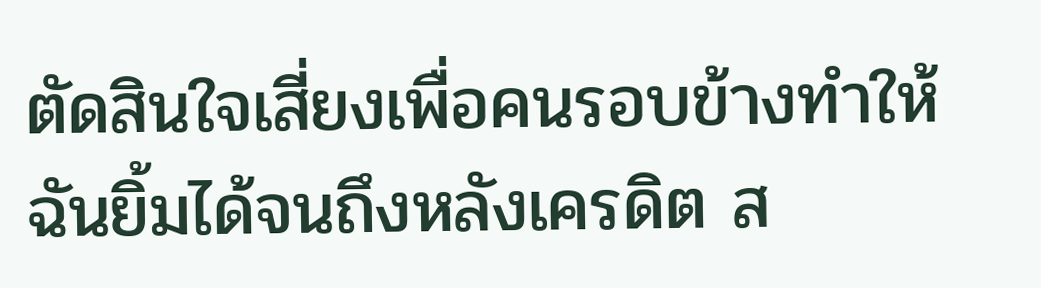ตัดสินใจเสี่ยงเพื่อคนรอบข้างทำให้ฉันยิ้มได้จนถึงหลังเครดิต ส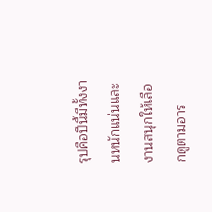รุปคือปีนี้มีทั้งงานหนักแน่นและงานสนุกให้เลือกดูตามอาร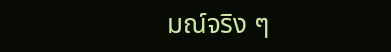มณ์จริง ๆ